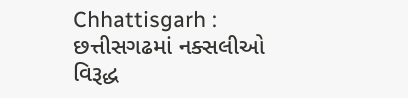Chhattisgarh : છત્તીસગઢમાં નક્સલીઓ વિરૂદ્ધ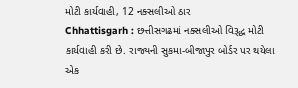મોટી કાર્યવાહી, 12 નક્સલીઓ ઠાર
Chhattisgarh : છત્તીસગઢમાં નક્સલીઓ વિરૂદ્ધ મોટી કાર્યવાહી કરી છે. રાજ્યની સુકમા-બીજાપુર બોર્ડર પર થયેલા એક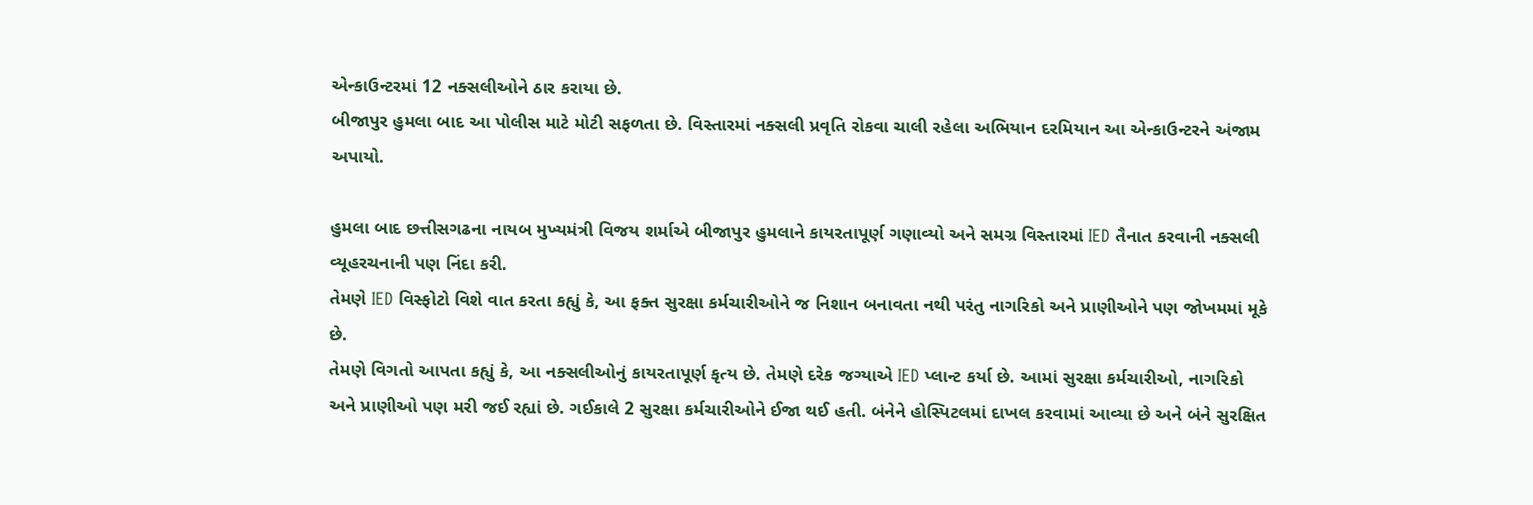એન્કાઉન્ટરમાં 12 નક્સલીઓને ઠાર કરાયા છે.
બીજાપુર હુમલા બાદ આ પોલીસ માટે મોટી સફળતા છે. વિસ્તારમાં નક્સલી પ્રવૃતિ રોકવા ચાલી રહેલા અભિયાન દરમિયાન આ એન્કાઉન્ટરને અંજામ અપાયો.

હુમલા બાદ છત્તીસગઢના નાયબ મુખ્યમંત્રી વિજય શર્માએ બીજાપુર હુમલાને કાયરતાપૂર્ણ ગણાવ્યો અને સમગ્ર વિસ્તારમાં IED તૈનાત કરવાની નક્સલી વ્યૂહરચનાની પણ નિંદા કરી.
તેમણે IED વિસ્ફોટો વિશે વાત કરતા કહ્યું કે, આ ફક્ત સુરક્ષા કર્મચારીઓને જ નિશાન બનાવતા નથી પરંતુ નાગરિકો અને પ્રાણીઓને પણ જોખમમાં મૂકે છે.
તેમણે વિગતો આપતા કહ્યું કે, આ નક્સલીઓનું કાયરતાપૂર્ણ કૃત્ય છે. તેમણે દરેક જગ્યાએ IED પ્લાન્ટ કર્યા છે. આમાં સુરક્ષા કર્મચારીઓ, નાગરિકો અને પ્રાણીઓ પણ મરી જઈ રહ્યાં છે. ગઈકાલે 2 સુરક્ષા કર્મચારીઓને ઈજા થઈ હતી. બંનેને હોસ્પિટલમાં દાખલ કરવામાં આવ્યા છે અને બંને સુરક્ષિત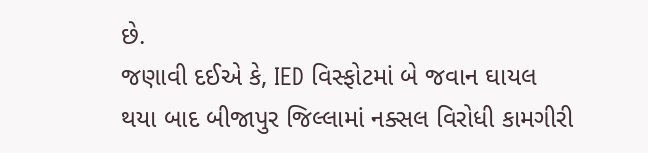છે.
જણાવી દઈએ કે, IED વિસ્ફોટમાં બે જવાન ઘાયલ થયા બાદ બીજાપુર જિલ્લામાં નક્સલ વિરોધી કામગીરી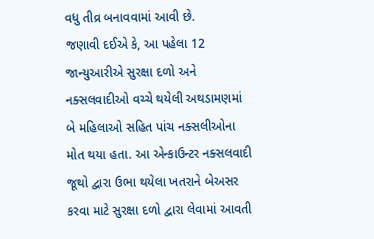વધુ તીવ્ર બનાવવામાં આવી છે.
જણાવી દઈએ કે, આ પહેલા 12 જાન્યુઆરીએ સુરક્ષા દળો અને નક્સલવાદીઓ વચ્ચે થયેલી અથડામણમાં બે મહિલાઓ સહિત પાંચ નક્સલીઓના મોત થયા હતા. આ એન્કાઉન્ટર નક્સલવાદી જૂથો દ્વારા ઉભા થયેલા ખતરાને બેઅસર કરવા માટે સુરક્ષા દળો દ્વારા લેવામાં આવતી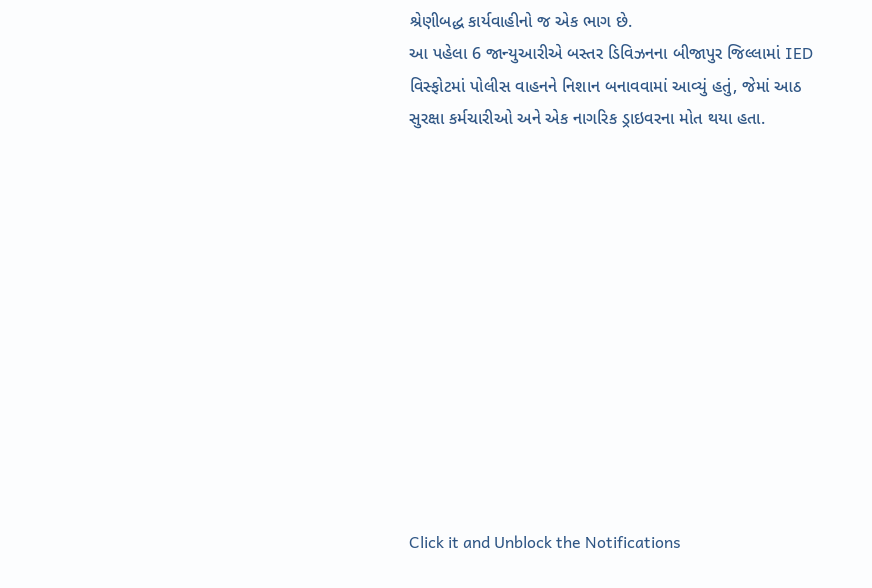શ્રેણીબદ્ધ કાર્યવાહીનો જ એક ભાગ છે.
આ પહેલા 6 જાન્યુઆરીએ બસ્તર ડિવિઝનના બીજાપુર જિલ્લામાં IED વિસ્ફોટમાં પોલીસ વાહનને નિશાન બનાવવામાં આવ્યું હતું, જેમાં આઠ સુરક્ષા કર્મચારીઓ અને એક નાગરિક ડ્રાઇવરના મોત થયા હતા.












Click it and Unblock the Notifications